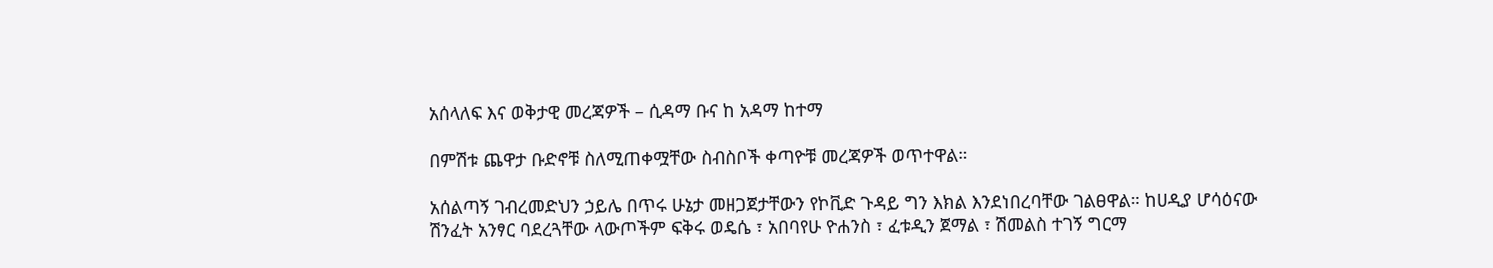አሰላለፍ እና ወቅታዊ መረጃዎች – ሲዳማ ቡና ከ አዳማ ከተማ

በምሽቱ ጨዋታ ቡድኖቹ ስለሚጠቀሟቸው ስብስቦች ቀጣዮቹ መረጃዎች ወጥተዋል።

አሰልጣኝ ገብረመድህን ኃይሌ በጥሩ ሁኔታ መዘጋጀታቸውን የኮቪድ ጉዳይ ግን እክል እንደነበረባቸው ገልፀዋል። ከሀዲያ ሆሳዕናው ሽንፈት አንፃር ባደረጓቸው ላውጦችም ፍቅሩ ወዴሴ ፣ አበባየሁ ዮሐንስ ፣ ፈቱዲን ጀማል ፣ ሽመልስ ተገኝ ግርማ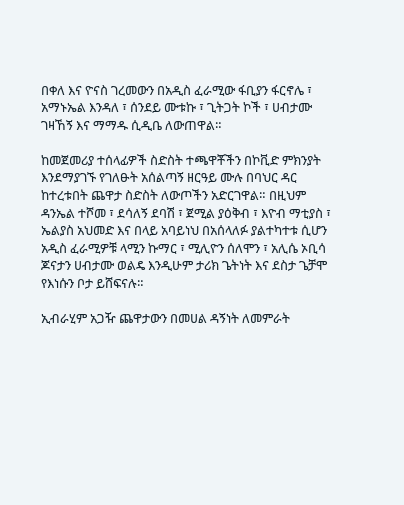በቀለ እና ዮናስ ገረመውን በአዲስ ፈራሚው ፋቢያን ፋርኖሌ ፣ አማኑኤል እንዳለ ፣ ሰንደይ ሙቱኩ ፣ ጊትጋት ኮች ፣ ሀብታሙ ገዛኸኝ እና ማማዱ ሲዲቤ ለውጠዋል።

ከመጀመሪያ ተሰላፊዎች ስድስት ተጫዋቾችን በኮቪድ ምክንያት እንደማያገኙ የገለፁት አሰልጣኝ ዘርዓይ ሙሉ በባህር ዳር ከተረቱበት ጨዋታ ስድስት ለውጦችን አድርገዋል። በዚህም ዳንኤል ተሾመ ፣ ደሳለኝ ደባሽ ፣ ጀሚል ያዕቅብ ፣ እዮብ ማቲያስ ፣ ኤልያስ አህመድ እና በላይ አባይነህ በአሰላለፉ ያልተካተቱ ሲሆን አዲስ ፈራሚዎቹ ላሚን ኩማር ፣ ሚሊዮን ሰለሞን ፣ አሊሴ ኦቢሳ ጆናታን ሀብታሙ ወልዴ እንዲሁም ታሪክ ጌትነት እና ደስታ ጌቻሞ የእነሱን ቦታ ይሸፍናሉ።

ኢብራሂም አጋዥ ጨዋታውን በመሀል ዳኝነት ለመምራት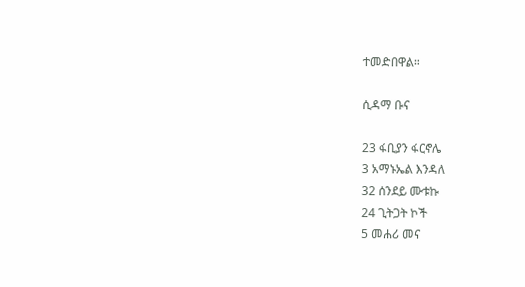ተመድበዋል።

ሲዳማ ቡና

23 ፋቢያን ፋርኖሌ
3 አማኑኤል እንዳለ
32 ሰንደይ ሙቱኩ
24 ጊትጋት ኮች
5 መሐሪ መና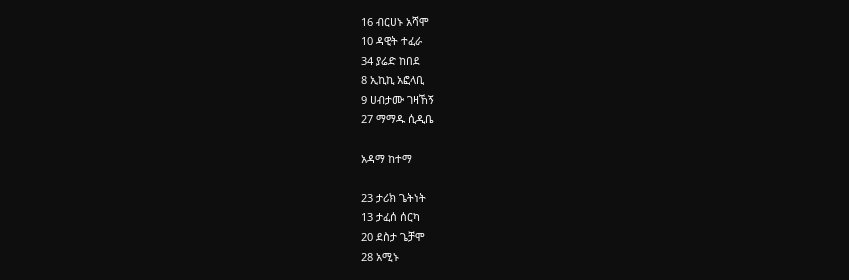16 ብርሀኑ አሻሞ
10 ዳዊት ተፈራ
34 ያሬድ ከበደ
8 ኢኪኪ አፎላቢ
9 ሀብታሙ ገዛኸኝ
27 ማማዱ ሲዲቤ

አዳማ ከተማ

23 ታሪክ ጌትነት
13 ታፈሰ ሰርካ
20 ደስታ ጌቻሞ
28 አሚኑ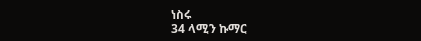ነስሩ
34 ላሚን ኩማር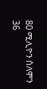80 ሚሊዮን ሰለሞን
36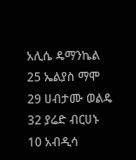አሊሴ ዴማንኬል
25 ኤልያስ ማሞ
29 ሀብታሙ ወልዴ
32 ያሬድ ብርሀኑ
10 አብዲሳ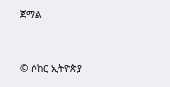ጀማል


© ሶከር ኢትዮጵያ